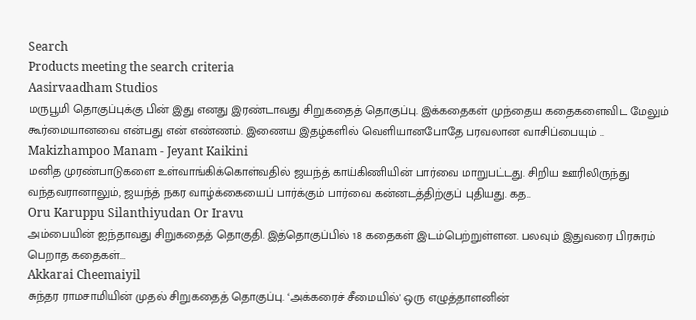Search
Products meeting the search criteria
Aasirvaadham Studios
மருபூமி தொகுப்புக்கு பின் இது எனது இரண்டாவது சிறுகதைத் தொகுப்பு. இக்கதைகள் முந்தைய கதைகளைவிட மேலும் கூர்மையானவை என்பது என் எண்ணம். இணைய இதழ்களில் வெளியானபோதே பரவலான வாசிப்பையும் ..
Makizhampoo Manam - Jeyant Kaikini
மனித முரண்பாடுகளை உள்வாங்கிக்கொள்வதில் ஜயந்த் காய்கிணியின் பார்வை மாறுபட்டது. சிறிய ஊரிலிருந்து வந்தவரானாலும், ஜயந்த் நகர வாழ்க்கையைப் பார்க்கும் பார்வை கன்னடத்திற்குப் புதியது. கத..
Oru Karuppu Silanthiyudan Or Iravu
அம்பையின் ஐந்தாவது சிறுகதைத் தொகுதி. இத்தொகுப்பில் 18 கதைகள் இடம்பெற்றுள்ளன. பலவும் இதுவரை பிரசுரம் பெறாத கதைகள்...
Akkarai Cheemaiyil
சுந்தர ராமசாமியின் முதல் சிறுகதைத் தொகுப்பு. ‘அக்கரைச் சீமையில்' ஒரு எழுத்தாளனின்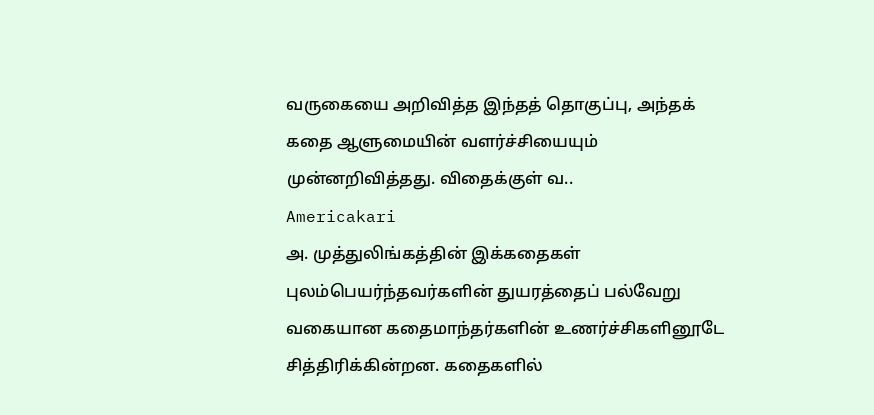வருகையை அறிவித்த இந்தத் தொகுப்பு, அந்தக் கதை ஆளுமையின் வளர்ச்சியையும் முன்னறிவித்தது. விதைக்குள் வ..
Americakari
அ. முத்துலிங்கத்தின் இக்கதைகள் புலம்பெயர்ந்தவர்களின் துயரத்தைப் பல்வேறு வகையான கதைமாந்தர்களின் உணர்ச்சிகளினூடே சித்திரிக்கின்றன. கதைகளில்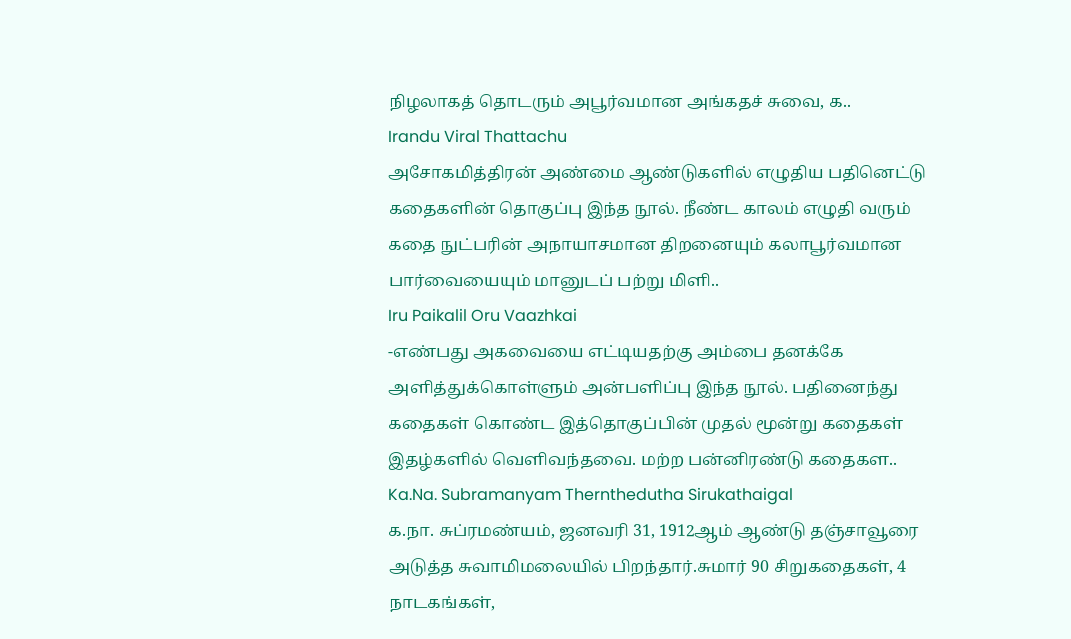நிழலாகத் தொடரும் அபூர்வமான அங்கதச் சுவை, க..
Irandu Viral Thattachu
அசோகமித்திரன் அண்மை ஆண்டுகளில் எழுதிய பதினெட்டு கதைகளின் தொகுப்பு இந்த நூல். நீண்ட காலம் எழுதி வரும் கதை நுட்பரின் அநாயாசமான திறனையும் கலாபூர்வமான பார்வையையும் மானுடப் பற்று மிளி..
Iru Paikalil Oru Vaazhkai
-எண்பது அகவையை எட்டியதற்கு அம்பை தனக்கே அளித்துக்கொள்ளும் அன்பளிப்பு இந்த நூல். பதினைந்து கதைகள் கொண்ட இத்தொகுப்பின் முதல் மூன்று கதைகள் இதழ்களில் வெளிவந்தவை. மற்ற பன்னிரண்டு கதைகள..
Ka.Na. Subramanyam Thernthedutha Sirukathaigal
க.நா. சுப்ரமண்யம், ஜனவரி 31, 1912ஆம் ஆண்டு தஞ்சாவூரை அடுத்த சுவாமிமலையில் பிறந்தார்.சுமார் 90 சிறுகதைகள், 4 நாடகங்கள்,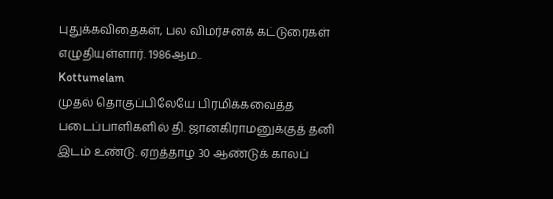புதுக்கவிதைகள், பல விமர்சனக் கட்டுரைகள் எழுதியுள்ளார். 1986ஆம..
Kottumelam
முதல் தொகுப்பிலேயே பிரமிக்கவைத்த படைப்பாளிகளில் தி. ஜானகிராமனுக்குத் தனி இடம் உண்டு. ஏறத்தாழ 30 ஆண்டுக் காலப்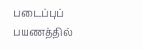படைப்புப் பயணத்தில்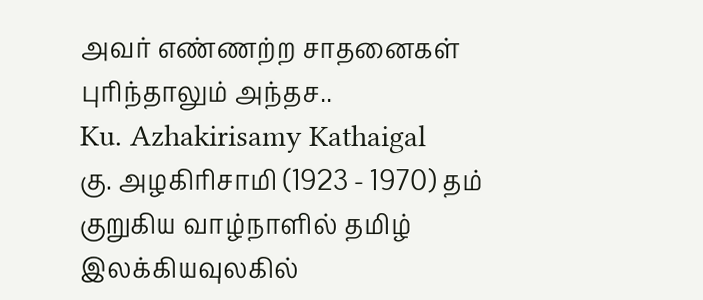அவர் எண்ணற்ற சாதனைகள் புரிந்தாலும் அந்தச..
Ku. Azhakirisamy Kathaigal
கு. அழகிரிசாமி (1923 - 1970) தம் குறுகிய வாழ்நாளில் தமிழ் இலக்கியவுலகில்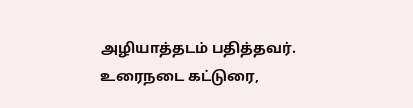அழியாத்தடம் பதித்தவர். உரைநடை கட்டுரை,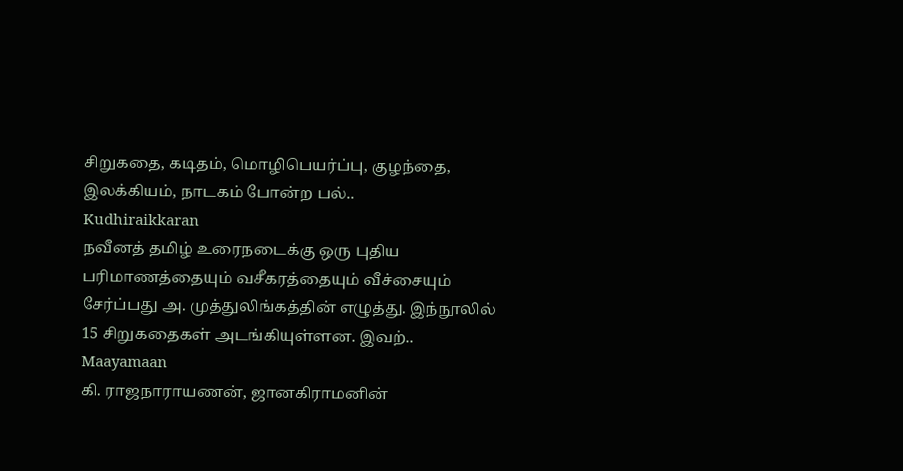சிறுகதை, கடிதம், மொழிபெயர்ப்பு, குழந்தை, இலக்கியம், நாடகம் போன்ற பல்..
Kudhiraikkaran
நவீனத் தமிழ் உரைநடைக்கு ஒரு புதிய பரிமாணத்தையும் வசீகரத்தையும் வீச்சையும் சேர்ப்பது அ. முத்துலிங்கத்தின் எழுத்து. இந்நூலில் 15 சிறுகதைகள் அடங்கியுள்ளன. இவற்..
Maayamaan
கி. ராஜநாராயணன், ஜானகிராமனின்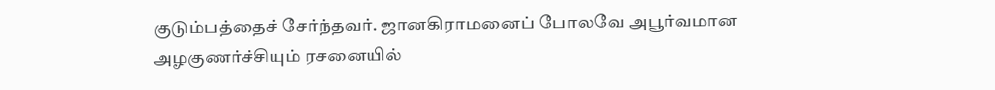குடும்பத்தைச் சேர்ந்தவர். ஜானகிராமனைப் போலவே அபூர்வமான அழகுணர்ச்சியும் ரசனையில்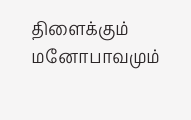திளைக்கும் மனோபாவமும்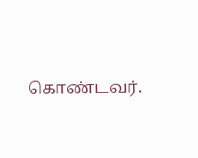கொண்டவர்.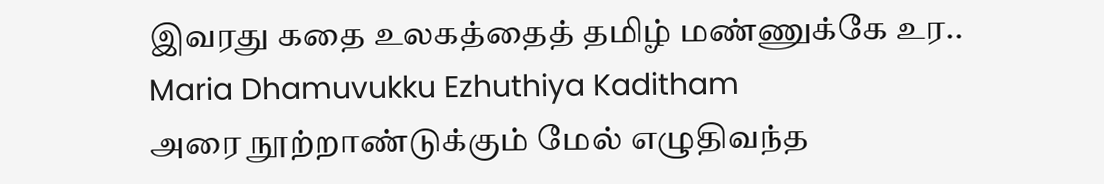இவரது கதை உலகத்தைத் தமிழ் மண்ணுக்கே உர..
Maria Dhamuvukku Ezhuthiya Kaditham
அரை நூற்றாண்டுக்கும் மேல் எழுதிவந்த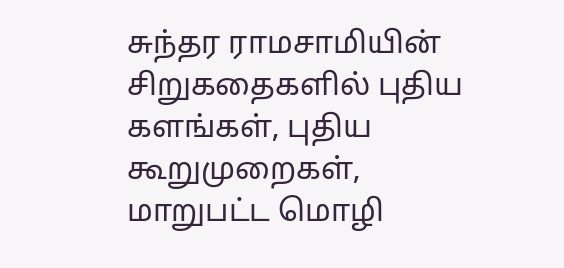சுந்தர ராமசாமியின் சிறுகதைகளில் புதிய களங்கள், புதிய கூறுமுறைகள், மாறுபட்ட மொழி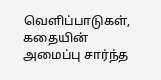வெளிப்பாடுகள், கதையின் அமைப்பு சார்ந்த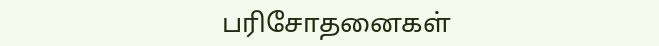பரிசோதனைகள்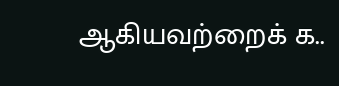ஆகியவற்றைக் க..